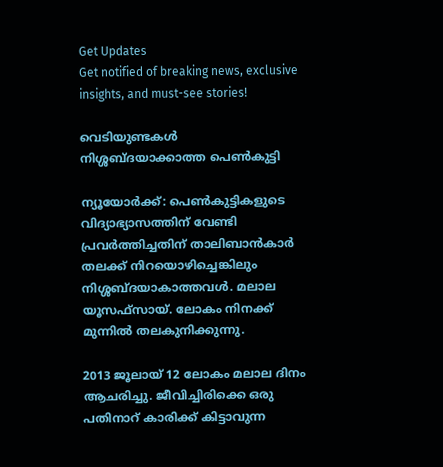Get Updates
Get notified of breaking news, exclusive insights, and must-see stories!

വെടിയുണ്ടകള്‍ നിശ്ശബ്ദയാക്കാത്ത പെണ്‍കുട്ടി

ന്യൂയോര്‍ക്ക്: പെണ്‍കുട്ടികളുടെ വിദ്യാഭ്യാസത്തിന് വേണ്ടി പ്രവര്‍ത്തിച്ചതിന് താലിബാന്‍കാര്‍ തലക്ക് നിറയൊഴിച്ചെങ്കിലും നിശ്ശബ്ദയാകാത്തവള്‍. മലാല യൂസഫ്‌സായ്. ലോകം നിനക്ക് മുന്നില്‍ തലകുനിക്കുന്നു.

2013 ജൂലായ് 12 ലോകം മലാല ദിനം ആചരിച്ചു. ജീവിച്ചിരിക്കെ ഒരു പതിനാറ് കാരിക്ക് കിട്ടാവുന്ന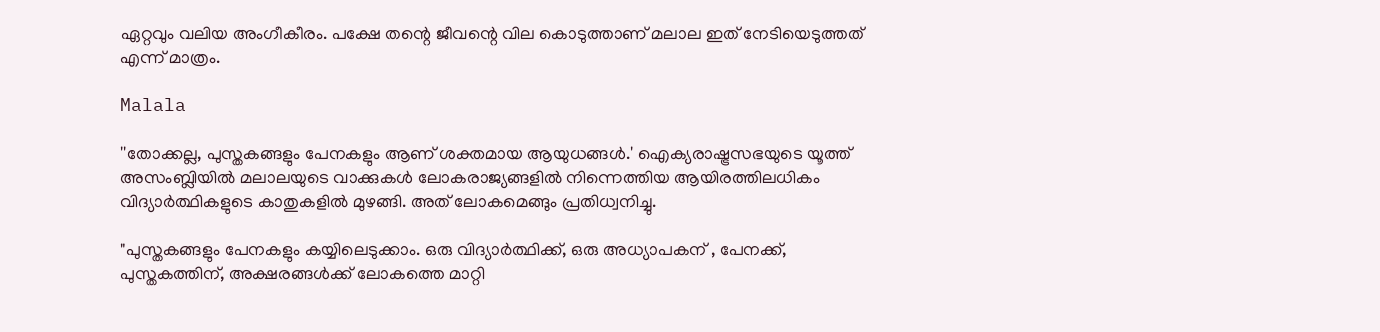ഏറ്റവും വലിയ അംഗീകീരം. പക്ഷേ തന്റെ ജീവന്റെ വില കൊടുത്താണ് മലാല ഇത് നേടിയെടുത്തത് എന്ന് മാത്രം.

Malala

''തോക്കല്ല, പുസ്തകങ്ങളും പേനകളും ആണ് ശക്തമായ ആയുധങ്ങള്‍.' ഐക്യരാഷ്ട്രസഭയുടെ യൂത്ത് അസംബ്ലിയില്‍ മലാലയുടെ വാക്കുകള്‍ ലോകരാജ്യങ്ങളില്‍ നിന്നെത്തിയ ആയിരത്തിലധികം വിദ്യാര്‍ത്ഥികളുടെ കാതുകളില്‍ മുഴങ്ങി. അത് ലോകമെങ്ങും പ്രതിധ്വനിച്ചു.

"പുസ്തകങ്ങളും പേനകളും കയ്യിലെടുക്കാം. ഒരു വിദ്യാര്‍ത്ഥിക്ക്, ഒരു അധ്യാപകന് , പേനക്ക്, പുസ്തകത്തിന്, അക്ഷരങ്ങള്‍ക്ക് ലോകത്തെ മാറ്റി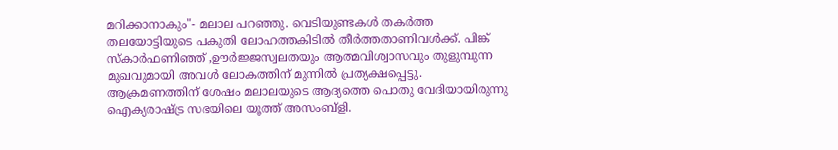മറിക്കാനാകും"- മലാല പറഞ്ഞു. വെടിയുണ്ടകള്‍ തകര്‍ത്ത തലയോട്ടിയുടെ പകുതി ലോഹത്തകിടില്‍ തീര്‍ത്തതാണിവള്‍ക്ക്. പിങ്ക് സ്‌കാര്‍ഫണിഞ്ഞ് ,ഊര്‍ജ്ജസ്വലതയും ആത്മവിശ്വാസവും തുളുമ്പുന്ന മുഖവുമായി അവള്‍ ലോകത്തിന് മുന്നില്‍ പ്രത്യക്ഷപ്പെട്ടു. ആക്രമണത്തിന് ശേഷം മലാലയുടെ ആദ്യത്തെ പൊതു വേദിയായിരുന്നു ഐക്യരാഷ്ട്ര സഭയിലെ യൂത്ത് അസംബ്ളി.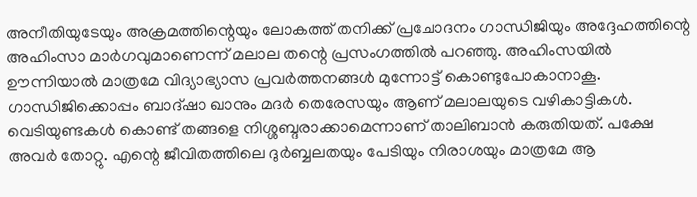അനീതിയുടേയും അക്രമത്തിന്റെയും ലോകത്ത് തനിക്ക് പ്രചോദനം ഗാന്ധിജിയും അദ്ദേഹത്തിന്റെ അഹിംസാ മാര്‍ഗവുമാണെന്ന് മലാല തന്റെ പ്രസംഗത്തില്‍ പറഞ്ഞു. അഹിംസയില്‍ ഊന്നിയാല്‍ മാത്രമേ വിദ്യാഭ്യാസ പ്രവര്‍ത്തനങ്ങള്‍ മുന്നോട്ട് കൊണ്ടുപോകാനാകൂ. ഗാന്ധിജിക്കൊപ്പം ബാദ്ഷാ ഖാനും മദര്‍ തെരേസയും ആണ് മലാലയുടെ വഴികാട്ടികള്‍.
വെടിയുണ്ടകള്‍ കൊണ്ട് തങ്ങളെ നിശ്ശബ്ദരാക്കാമെന്നാണ് താലിബാന്‍ കരുതിയത്. പക്ഷേ അവര്‍ തോറ്റു. എന്റെ ജീവിതത്തിലെ ദുര്‍ബ്ബലതയും പേടിയും നിരാശയും മാത്രമേ ആ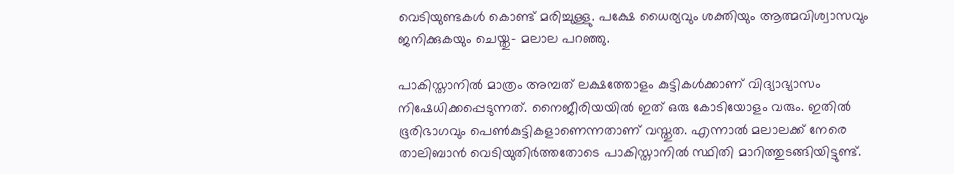വെടിയുണ്ടകള്‍ കൊണ്ട് മരിച്ചുള്ളു. പക്ഷേ ധൈര്യവും ശക്തിയും ആത്മവിശ്വാസവും ജനിക്കുകയും ചെയ്തു- മലാല പറഞ്ഞു.

പാകിസ്താനില്‍ മാത്രം അമ്പത് ലക്ഷത്തോളം കുട്ടികള്‍ക്കാണ് വിദ്യാഭ്യാസം നിഷേധിക്കപ്പെടുന്നത്. നൈജീരിയയില്‍ ഇത് ഒരു കോടിയോളം വരും. ഇതില്‍ ഭൂരിഭാഗവും പെണ്‍കുട്ടികളാണെന്നതാണ് വസ്തുത. എന്നാല്‍ മലാലക്ക് നേരെ താലിബാന്‍ വെടിയുതിര്‍ത്തതോടെ പാകിസ്താനില്‍ സ്ഥിതി മാറിത്തുടങ്ങിയിട്ടുണ്ട്.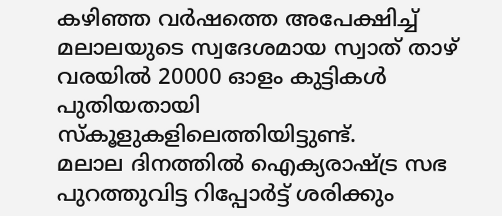കഴിഞ്ഞ വര്‍ഷത്തെ അപേക്ഷിച്ച് മലാലയുടെ സ്വദേശമായ സ്വാത് താഴ് വരയില്‍ 20000 ഓളം കുട്ടികള്‍ പുതിയതായി സ്‌കൂളുകളിലെത്തിയിട്ടുണ്ട്.
മലാല ദിനത്തില്‍ ഐക്യരാഷ്ട്ര സഭ പുറത്തുവിട്ട റിപ്പോര്‍ട്ട് ശരിക്കും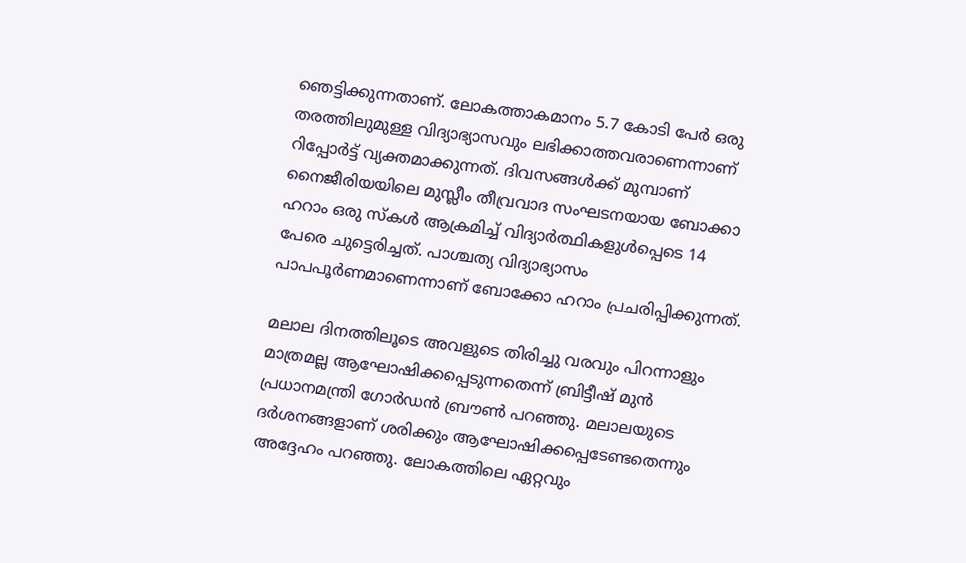ഞെട്ടിക്കുന്നതാണ്. ലോകത്താകമാനം 5.7 കോടി പേര്‍ ഒരു തരത്തിലുമുള്ള വിദ്യാഭ്യാസവും ലഭിക്കാത്തവരാണെന്നാണ് റിപ്പോര്‍ട്ട് വ്യക്തമാക്കുന്നത്. ദിവസങ്ങള്‍ക്ക് മുമ്പാണ് നൈജീരിയയിലെ മുസ്ലീം തീവ്രവാദ സംഘടനയായ ബോക്കാ ഹറാം ഒരു സ്‌കള്‍ ആക്രമിച്ച് വിദ്യാര്‍ത്ഥികളുള്‍പ്പെടെ 14 പേരെ ചുട്ടെരിച്ചത്. പാശ്ചത്യ വിദ്യാഭ്യാസം പാപപൂര്‍ണമാണെന്നാണ് ബോക്കോ ഹറാം പ്രചരിപ്പിക്കുന്നത്.

മലാല ദിനത്തിലൂടെ അവളുടെ തിരിച്ചു വരവും പിറന്നാളും മാത്രമല്ല ആഘോഷിക്കപ്പെടുന്നതെന്ന് ബ്രിട്ടീഷ് മുന്‍ പ്രധാനമന്ത്രി ഗോര്‍ഡന്‍ ബ്രൗണ്‍ പറഞ്ഞു. മലാലയുടെ ദര്‍ശനങ്ങളാണ് ശരിക്കും ആഘോഷിക്കപ്പെടേണ്ടതെന്നും അദ്ദേഹം പറഞ്ഞു. ലോകത്തിലെ ഏറ്റവും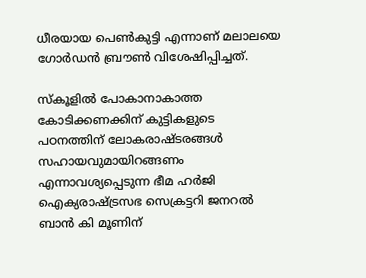ധീരയായ പെണ്‍കുട്ടി എന്നാണ് മലാലയെ ഗോര്‍ഡന്‍ ബ്രൗണ്‍ വിശേഷിപ്പിച്ചത്.

സ്‌കൂളില്‍ പോകാനാകാത്ത കോടിക്കണക്കിന് കുട്ടികളുടെ പഠനത്തിന് ലോകരാഷ്ടരങ്ങള്‍ സഹായവുമായിറങ്ങണം എന്നാവശ്യപ്പെടുന്ന ഭീമ ഹര്‍ജി ഐക്യരാഷ്ട്രസഭ സെക്രട്ടറി ജനറല്‍ ബാന്‍ കി മൂണിന്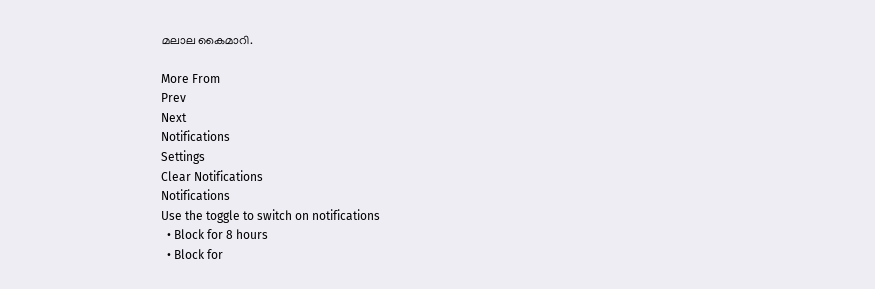മലാല കൈമാറി.

More From
Prev
Next
Notifications
Settings
Clear Notifications
Notifications
Use the toggle to switch on notifications
  • Block for 8 hours
  • Block for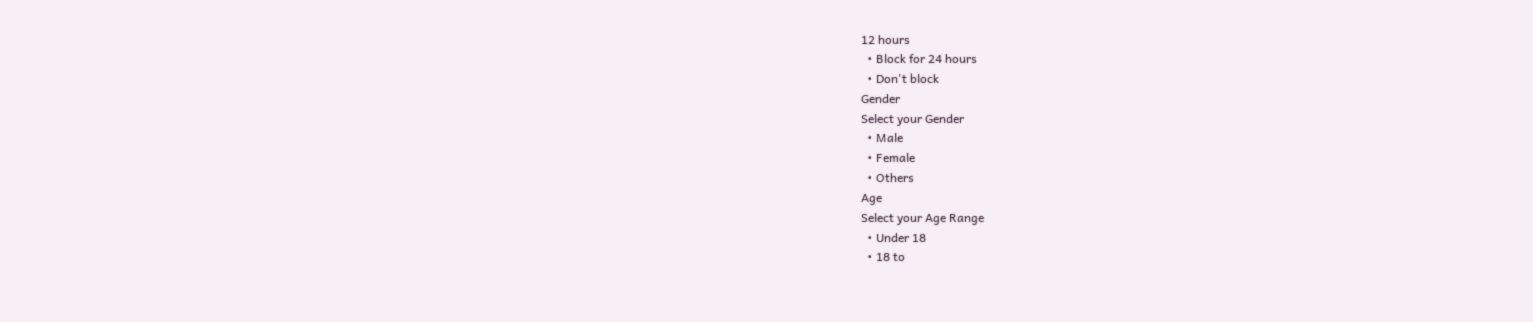12 hours
  • Block for 24 hours
  • Don't block
Gender
Select your Gender
  • Male
  • Female
  • Others
Age
Select your Age Range
  • Under 18
  • 18 to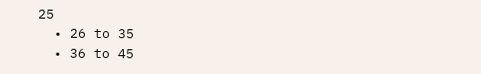25
  • 26 to 35
  • 36 to 45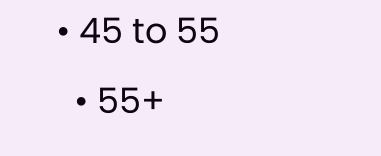• 45 to 55
  • 55+